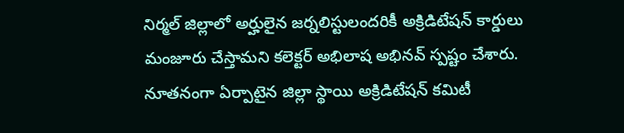నిర్మల్ జిల్లాలో అర్హులైన జర్నలిస్టులందరికీ అక్రిడిటేషన్ కార్డులు మంజూరు చేస్తామని కలెక్టర్ అభిలాష అభినవ్ స్పష్టం చేశారు. నూతనంగా ఏర్పాటైన జిల్లా స్థాయి అక్రిడిటేషన్ కమిటీ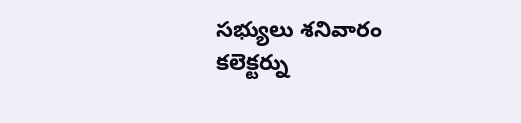సభ్యులు శనివారం కలెక్టర్ను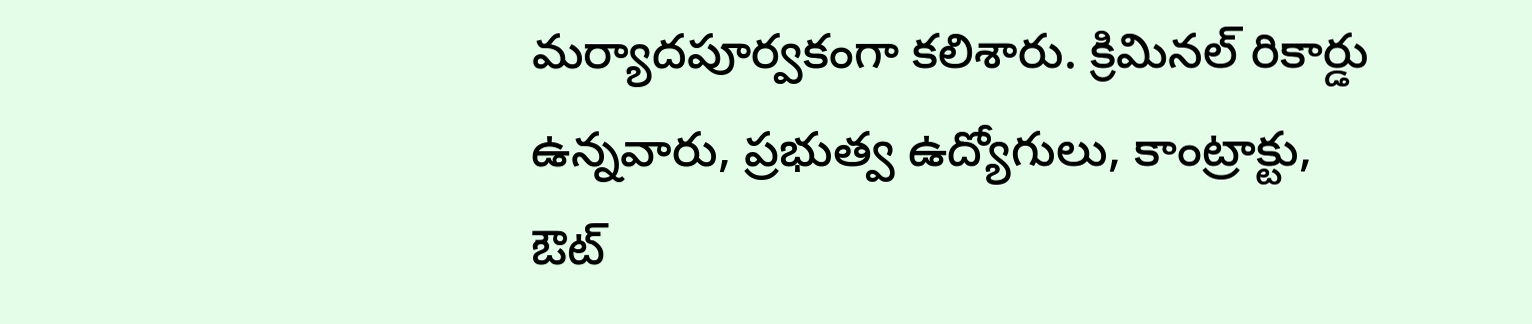మర్యాదపూర్వకంగా కలిశారు. క్రిమినల్ రికార్డు ఉన్నవారు, ప్రభుత్వ ఉద్యోగులు, కాంట్రాక్టు, ఔట్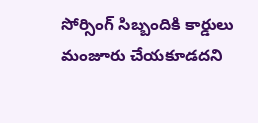సోర్సింగ్ సిబ్బందికి కార్డులు మంజూరు చేయకూడదని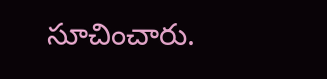సూచించారు.